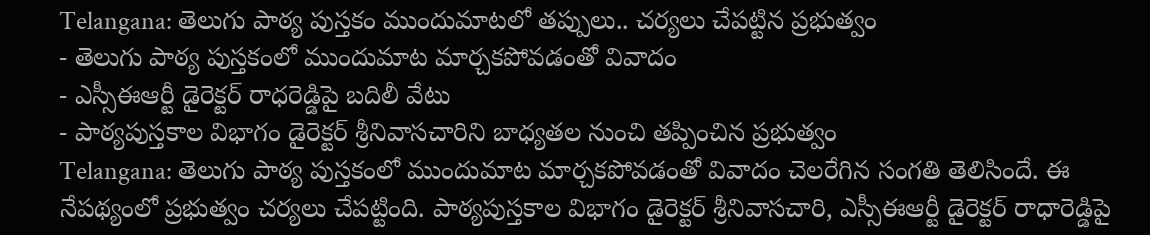Telangana: తెలుగు పాఠ్య పుస్తకం ముందుమాటలో తప్పులు.. చర్యలు చేపట్టిన ప్రభుత్వం
- తెలుగు పాఠ్య పుస్తకంలో ముందుమాట మార్చకపోవడంతో వివాదం
- ఎస్సీఈఆర్టీ డైరెక్టర్ రాధరెడ్డిపై బదిలీ వేటు
- పాఠ్యపుస్తకాల విభాగం డైరెక్టర్ శ్రీనివాసచారిని బాధ్యతల నుంచి తప్పించిన ప్రభుత్వం
Telangana: తెలుగు పాఠ్య పుస్తకంలో ముందుమాట మార్చకపోవడంతో వివాదం చెలరేగిన సంగతి తెలిసిందే. ఈ నేపథ్యంలో ప్రభుత్వం చర్యలు చేపట్టింది. పాఠ్యపుస్తకాల విభాగం డైరెక్టర్ శ్రీనివాసచారి, ఎస్సీఈఆర్టీ డైరెక్టర్ రాధారెడ్డిపై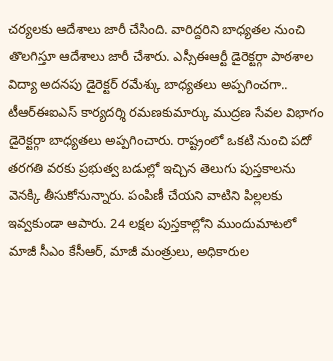చర్యలకు ఆదేశాలు జారీ చేసింది. వారిద్దరిని బాధ్యతల నుంచి తొలగిస్తూ ఆదేశాలు జారీ చేశారు. ఎస్సీఈఆర్టీ డైరెక్టర్గా పాఠశాల విద్యా అదనపు డైరెక్టర్ రమేశ్కు బాధ్యతలు అప్పగించగా.. టీఆర్ఈఐఎస్ కార్యదర్శి రమణకుమార్కు ముద్రణ సేవల విభాగం డైరెక్టర్గా బాధ్యతలు అప్పగించారు. రాష్ట్రంలో ఒకటి నుంచి పదో తరగతి వరకు ప్రభుత్వ బడుల్లో ఇచ్చిన తెలుగు పుస్తకాలను వెనక్కి తీసుకోనున్నారు. పంపిణీ చేయని వాటిని పిల్లలకు ఇవ్వకుండా ఆపారు. 24 లక్షల పుస్తకాల్లోని ముందుమాటలో మాజీ సీఎం కేసీఆర్, మాజీ మంత్రులు, అధికారుల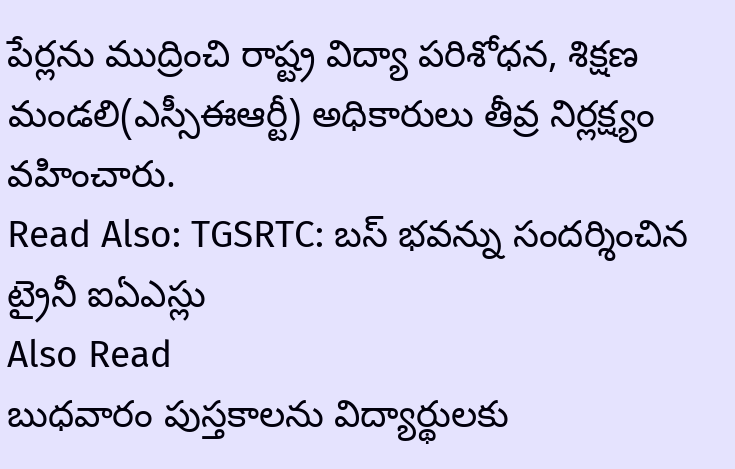పేర్లను ముద్రించి రాష్ట్ర విద్యా పరిశోధన, శిక్షణ మండలి(ఎస్సీఈఆర్టీ) అధికారులు తీవ్ర నిర్లక్ష్యం వహించారు.
Read Also: TGSRTC: బస్ భవన్ను సందర్శించిన ట్రైనీ ఐఏఎస్లు
Also Read
బుధవారం పుస్తకాలను విద్యార్థులకు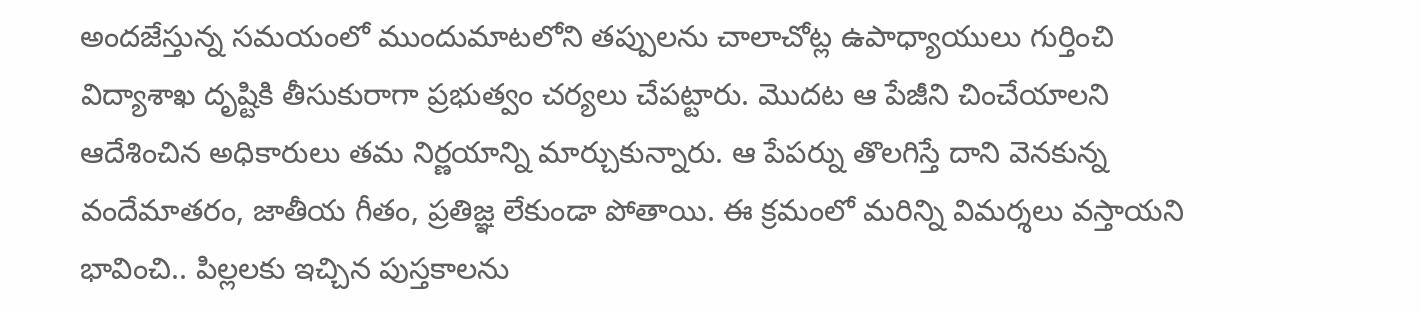అందజేస్తున్న సమయంలో ముందుమాటలోని తప్పులను చాలాచోట్ల ఉపాధ్యాయులు గుర్తించి విద్యాశాఖ దృష్టికి తీసుకురాగా ప్రభుత్వం చర్యలు చేపట్టారు. మొదట ఆ పేజీని చించేయాలని ఆదేశించిన అధికారులు తమ నిర్ణయాన్ని మార్చుకున్నారు. ఆ పేపర్ను తొలగిస్తే దాని వెనకున్న వందేమాతరం, జాతీయ గీతం, ప్రతిజ్ఞ లేకుండా పోతాయి. ఈ క్రమంలో మరిన్ని విమర్శలు వస్తాయని భావించి.. పిల్లలకు ఇచ్చిన పుస్తకాలను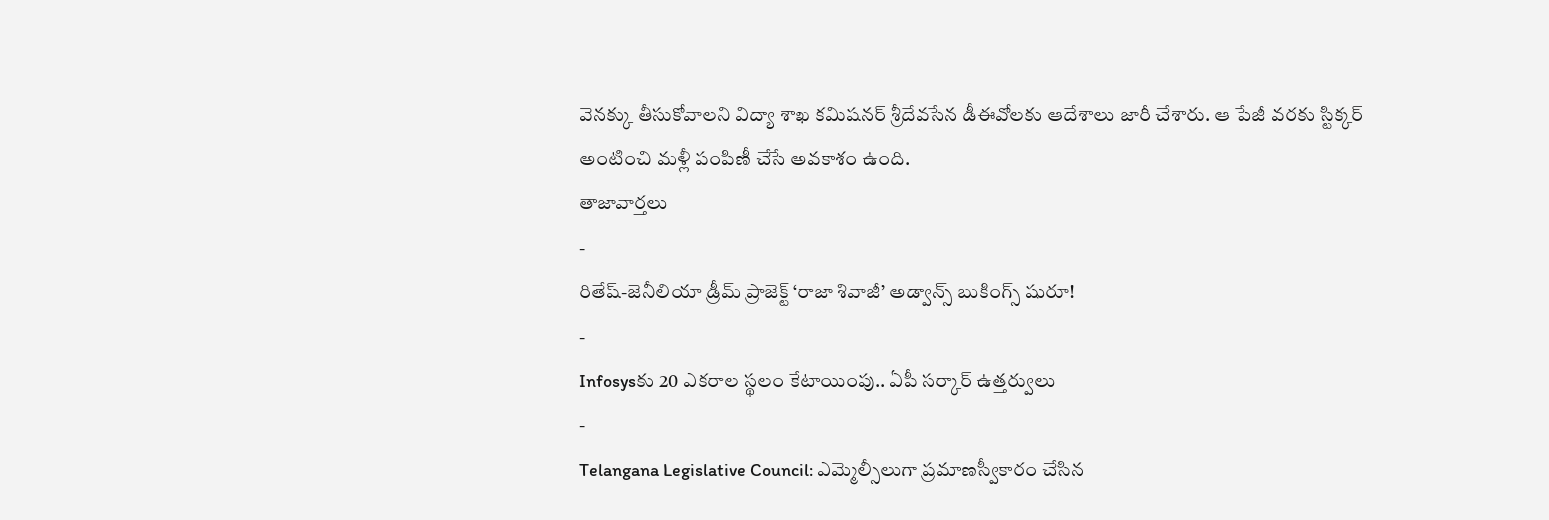వెనక్కు తీసుకోవాలని విద్యా శాఖ కమిషనర్ శ్రీదేవసేన డీఈవోలకు ఆదేశాలు జారీ చేశారు. ఆ పేజీ వరకు స్టిక్కర్ అంటించి మళ్లీ పంపిణీ చేసే అవకాశం ఉంది.
తాజావార్తలు
-
రితేష్-జెనీలియా డ్రీమ్ ప్రాజెక్ట్ ‘రాజా శివాజీ’ అడ్వాన్స్ బుకింగ్స్ షురూ!
-
Infosysకు 20 ఎకరాల స్థలం కేటాయింపు.. ఏపీ సర్కార్ ఉత్తర్వులు
-
Telangana Legislative Council: ఎమ్మెల్సీలుగా ప్రమాణస్వీకారం చేసిన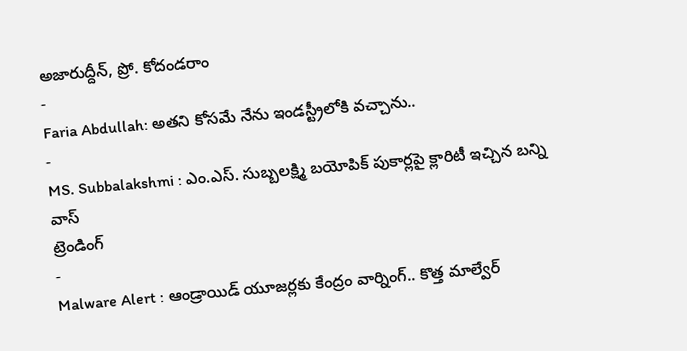అజారుద్దీన్, ప్రో. కోదండరాం
-
Faria Abdullah: అతని కోసమే నేను ఇండస్ట్రీలోకి వచ్చాను..
-
MS. Subbalakshmi : ఎం.ఎస్. సుబ్బలక్ష్మి బయోపిక్ పుకార్లపై క్లారిటీ ఇచ్చిన బన్ని వాస్
ట్రెండింగ్
-
Malware Alert : ఆండ్రాయిడ్ యూజర్లకు కేంద్రం వార్నింగ్.. కొత్త మాల్వేర్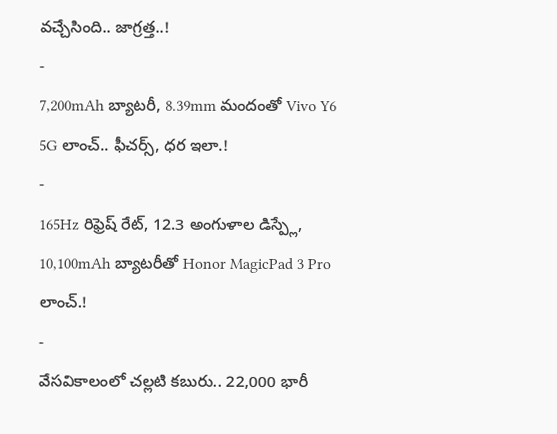వచ్చేసింది.. జాగ్రత్త..!
-
7,200mAh బ్యాటరీ, 8.39mm మందంతో Vivo Y6 5G లాంచ్.. ఫీచర్స్, ధర ఇలా.!
-
165Hz రిఫ్రెష్ రేట్, 12.3 అంగుళాల డిస్ప్లే, 10,100mAh బ్యాటరీతో Honor MagicPad 3 Pro లాంచ్.!
-
వేసవికాలంలో చల్లటి కబురు.. 22,000 భారీ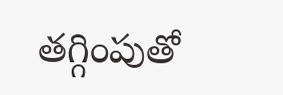తగ్గింపుతో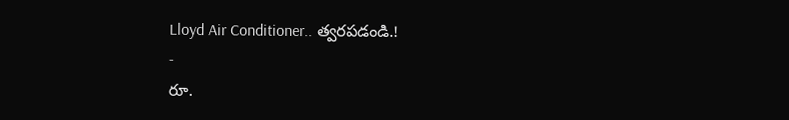Lloyd Air Conditioner.. త్వరపడండి.!
-
రూ.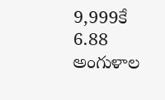9,999కే 6.88 అంగుళాల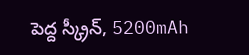పెద్ద స్క్రీన్, 5200mAh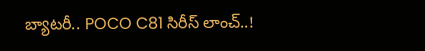బ్యాటరీ.. POCO C81 సిరీస్ లాంచ్..!